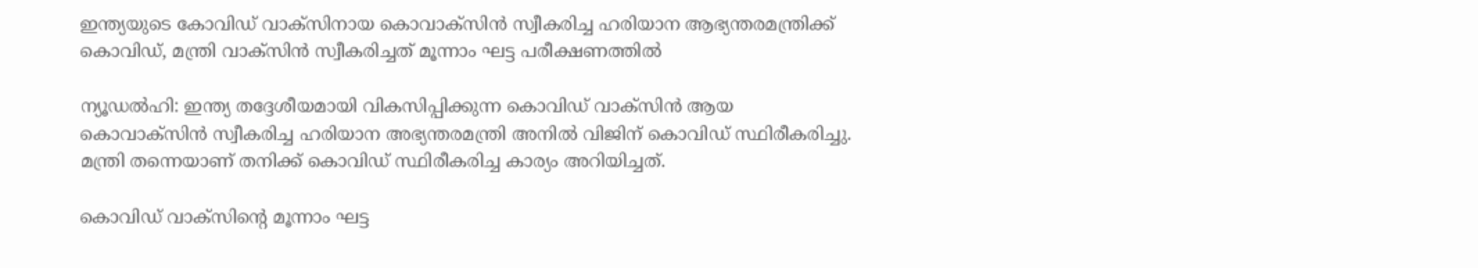ഇന്ത്യയുടെ കോവിഡ് വാക്സിനായ കൊവാക്‌സിന്‍ സ്വീകരിച്ച ഹരിയാന ആഭ്യന്തരമന്ത്രിക്ക് കൊവിഡ്, മന്ത്രി വാക്സിൻ സ്വീകരിച്ചത് മൂന്നാം ഘട്ട പരീക്ഷണത്തിൽ

ന്യൂഡല്‍ഹി: ഇന്ത്യ തദ്ദേശീയമായി വികസിപ്പിക്കുന്ന കൊവിഡ് വാക്‌സിന്‍ ആയ കൊവാക്‌സിന്‍ സ്വീകരിച്ച ഹരിയാന അഭ്യന്തരമന്ത്രി അനില്‍ വിജിന് കൊവിഡ് സ്ഥിരീകരിച്ചു. മന്ത്രി തന്നെയാണ് തനിക്ക് കൊവിഡ് സ്ഥിരീകരിച്ച കാര്യം അറിയിച്ചത്.

കൊവിഡ് വാക്‌സിന്റെ മൂന്നാം ഘട്ട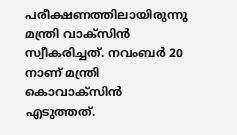പരീക്ഷണത്തിലായിരുന്നു മന്ത്രി വാക്‌സിന്‍ സ്വീകരിച്ചത്. നവംബര്‍ 20 നാണ് മന്ത്രി കൊവാക്‌സിന്‍ എടുത്തത്.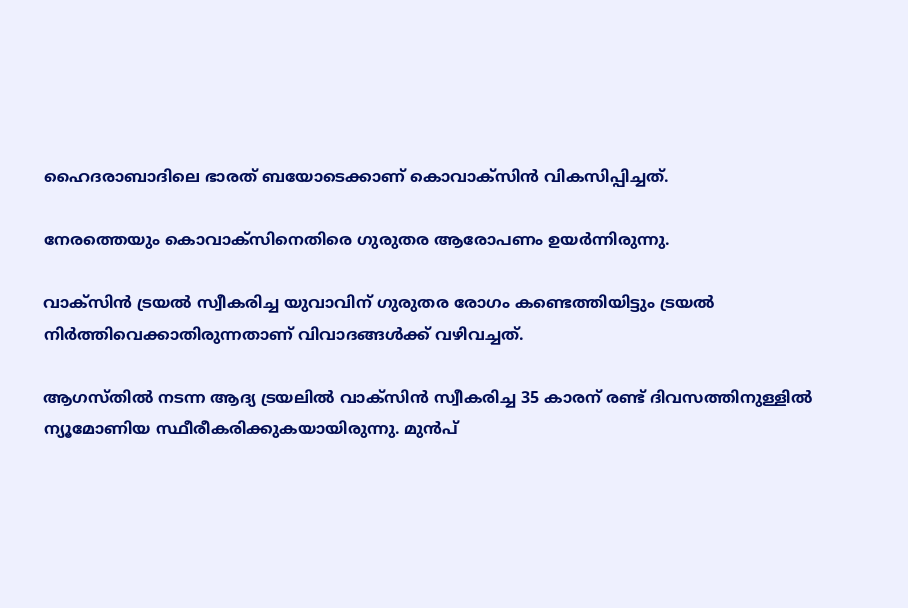ഹൈദരാബാദിലെ ഭാരത് ബയോടെക്കാണ് കൊവാക്സിന്‍ വികസിപ്പിച്ചത്.

നേരത്തെയും കൊവാക്‌സിനെതിരെ ഗുരുതര ആരോപണം ഉയര്‍ന്നിരുന്നു.

വാക്സിന്‍ ട്രയല്‍ സ്വീകരിച്ച യുവാവിന് ഗുരുതര രോഗം കണ്ടെത്തിയിട്ടും ട്രയല്‍ നിര്‍ത്തിവെക്കാതിരുന്നതാണ് വിവാദങ്ങള്‍ക്ക് വഴിവച്ചത്.

ആഗസ്തില്‍ നടന്ന ആദ്യ ട്രയലില്‍ വാക്സിന്‍ സ്വീകരിച്ച 35 കാരന് രണ്ട് ദിവസത്തിനുള്ളില്‍ ന്യൂമോണിയ സ്ഥീരീകരിക്കുകയായിരുന്നു. മുന്‍പ്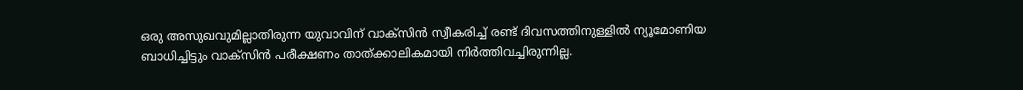ഒരു അസുഖവുമില്ലാതിരുന്ന യുവാവിന് വാക്സിന്‍ സ്വീകരിച്ച് രണ്ട് ദിവസത്തിനുള്ളില്‍ ന്യൂമോണിയ ബാധിച്ചിട്ടും വാക്സിന്‍ പരീക്ഷണം താത്ക്കാലികമായി നിര്‍ത്തിവച്ചിരുന്നില്ല.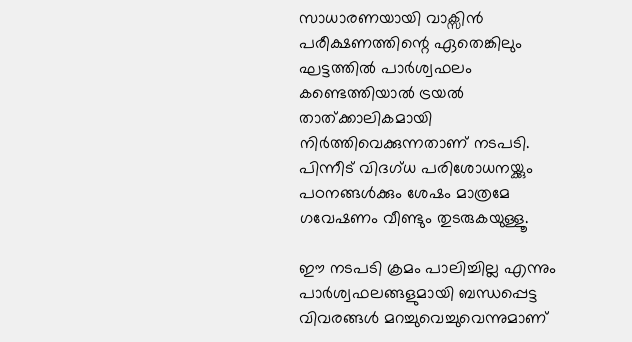സാധാരണയായി വാക്സിന്‍ പരീക്ഷണത്തിന്റെ ഏതെങ്കിലും ഘട്ടത്തില്‍ പാര്‍ശ്വഫലം കണ്ടെത്തിയാല്‍ ട്രയല്‍ താത്ക്കാലികമായി നിര്‍ത്തിവെക്കുന്നതാണ് നടപടി. പിന്നീട് വിദഗ്ധ പരിശോധനയ്ക്കും പഠനങ്ങള്‍ക്കും ശേഷം മാത്രമേ ഗവേഷണം വീണ്ടും തുടരുകയുള്ളൂ.

ഈ നടപടി ക്രമം പാലിച്ചില്ല എന്നും പാര്‍ശ്വഫലങ്ങളുമായി ബന്ധപ്പെട്ട വിവരങ്ങള്‍ മറച്ചുവെച്ചുവെന്നുമാണ്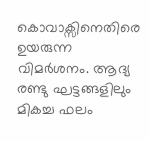കൊവാക്സിനെതിരെ ഉയരുന്ന വിമര്‍ശനം. ആദ്യ രണ്ടു ഘട്ടങ്ങളിലും മികച്ച ഫലം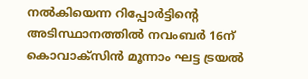നല്‍കിയെന്ന റിപ്പോര്‍ട്ടിന്റെ അടിസ്ഥാനത്തില്‍ നവംബര്‍ 16ന് കൊവാക്സിന്‍ മൂന്നാം ഘട്ട ട്രയല്‍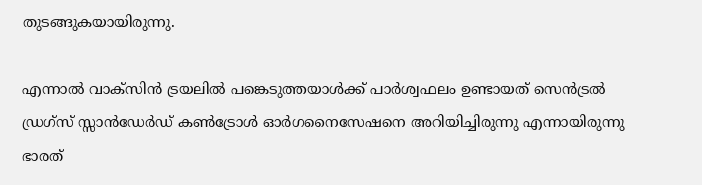തുടങ്ങുകയായിരുന്നു.

എന്നാല്‍ വാക്സിന്‍ ട്രയലില്‍ പങ്കെടുത്തയാള്‍ക്ക് പാര്‍ശ്വഫലം ഉണ്ടായത് സെന്‍ട്രല്‍ ഡ്രഗ്സ് സ്സാന്‍ഡേര്‍ഡ് കണ്‍ട്രോള്‍ ഓര്‍ഗനൈസേഷനെ അറിയിച്ചിരുന്നു എന്നായിരുന്നു ഭാരത്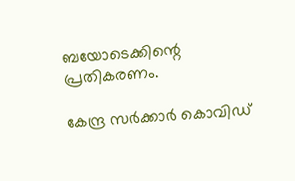ബയോടെക്കിന്റെ പ്രതികരണം.

കേന്ദ്ര സര്‍ക്കാര്‍ കൊവിഡ്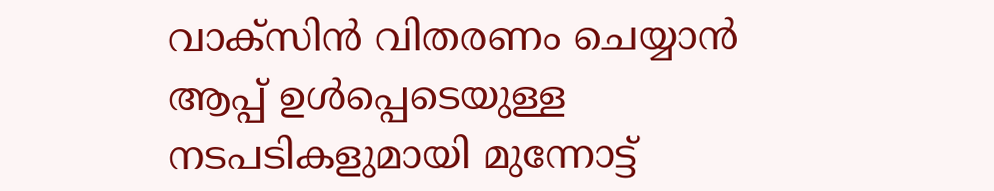വാക്സിന്‍ വിതരണം ചെയ്യാന്‍ ആപ്പ് ഉള്‍പ്പെടെയുള്ള നടപടികളുമായി മുന്നോട്ട്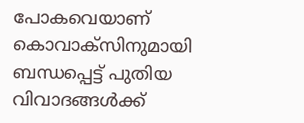പോകവെയാണ് കൊവാക്സിനുമായി ബന്ധപ്പെട്ട് പുതിയ വിവാദങ്ങള്‍ക്ക്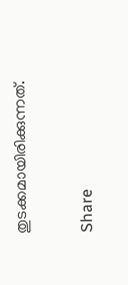തുടക്കമായിരിക്കുന്നത്.

Share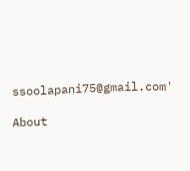ssoolapani75@gmail.com'

About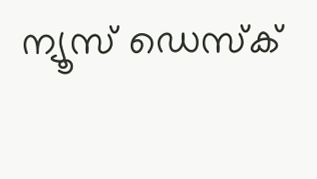ന്യൂസ് ഡെസ്ക്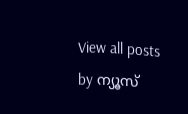View all posts by ന്യൂസ്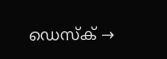ഡെസ്ക് →